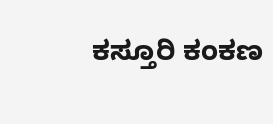ಕಸ್ತೂರಿ ಕಂಕಣ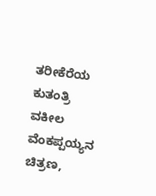ತರೀಕೆರೆಯ ಕುತಂತ್ರಿ ವಕೀಲ ವೆಂಕಪ್ಪಯ್ಯನ ಚಿತ್ರಣ,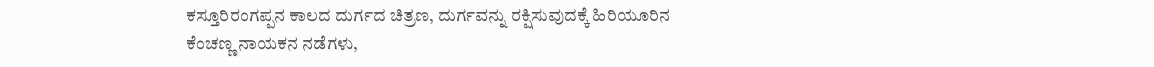ಕಸ್ತೂರಿರಂಗಪ್ಪನ ಕಾಲದ ದುರ್ಗದ ಚಿತ್ರಣ, ದುರ್ಗವನ್ನು ರಕ್ಷಿಸುವುದಕ್ಕೆ ಹಿರಿಯೂರಿನ ಕೆಂಚಣ್ಣ ನಾಯಕನ ನಡೆಗಳು,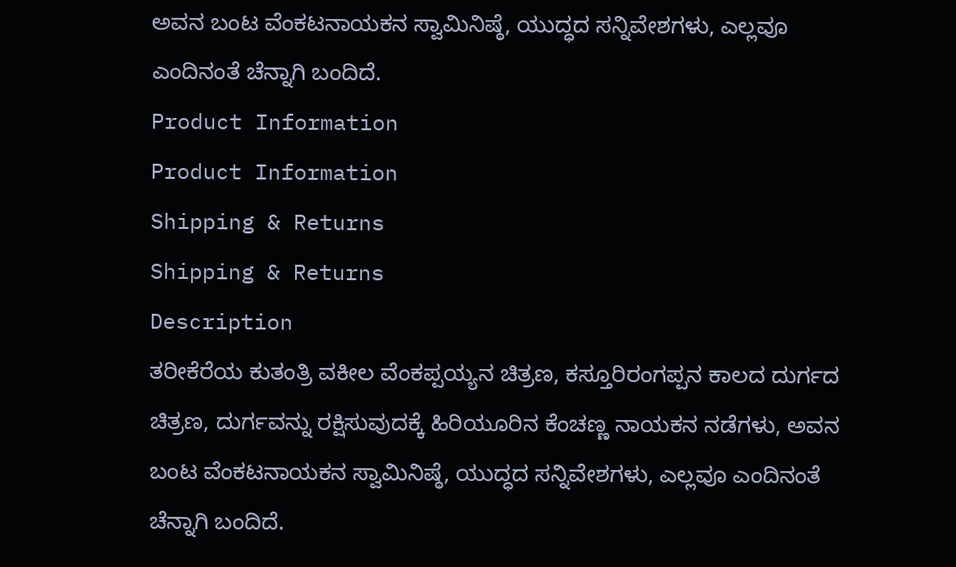ಅವನ ಬಂಟ ವೆಂಕಟನಾಯಕನ ಸ್ವಾಮಿನಿಷ್ಠೆ, ಯುದ್ಧದ ಸನ್ನಿವೇಶಗಳು, ಎಲ್ಲವೂ ಎಂದಿನಂತೆ ಚೆನ್ನಾಗಿ ಬಂದಿದೆ.
Product Information
Product Information
Shipping & Returns
Shipping & Returns
Description
ತರೀಕೆರೆಯ ಕುತಂತ್ರಿ ವಕೀಲ ವೆಂಕಪ್ಪಯ್ಯನ ಚಿತ್ರಣ, ಕಸ್ತೂರಿರಂಗಪ್ಪನ ಕಾಲದ ದುರ್ಗದ ಚಿತ್ರಣ, ದುರ್ಗವನ್ನು ರಕ್ಷಿಸುವುದಕ್ಕೆ ಹಿರಿಯೂರಿನ ಕೆಂಚಣ್ಣ ನಾಯಕನ ನಡೆಗಳು, ಅವನ ಬಂಟ ವೆಂಕಟನಾಯಕನ ಸ್ವಾಮಿನಿಷ್ಠೆ, ಯುದ್ಧದ ಸನ್ನಿವೇಶಗಳು, ಎಲ್ಲವೂ ಎಂದಿನಂತೆ ಚೆನ್ನಾಗಿ ಬಂದಿದೆ.